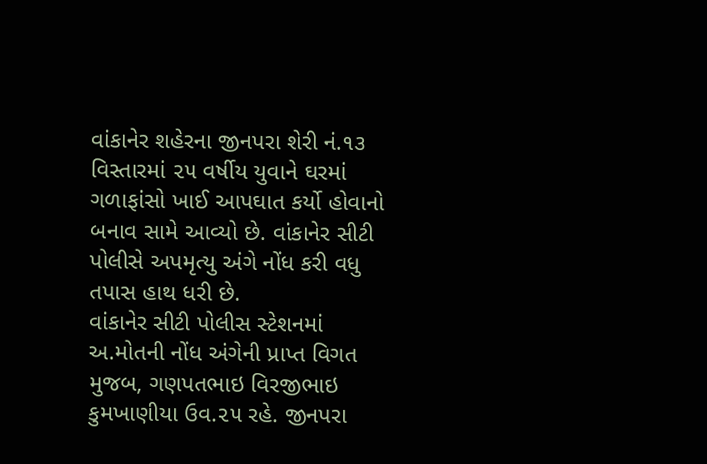વાંકાનેર શહેરના જીનપરા શેરી નં.૧૩ વિસ્તારમાં ૨૫ વર્ષીય યુવાને ઘરમાં ગળાફાંસો ખાઈ આપઘાત કર્યો હોવાનો બનાવ સામે આવ્યો છે. વાંકાનેર સીટી પોલીસે અપમૃત્યુ અંગે નોંધ કરી વધુ તપાસ હાથ ધરી છે.
વાંકાનેર સીટી પોલીસ સ્ટેશનમાં અ.મોતની નોંધ અંગેની પ્રાપ્ત વિગત મુજબ, ગણપતભાઇ વિરજીભાઇ કુમખાણીયા ઉવ.૨૫ રહે. જીનપરા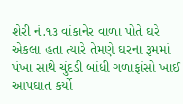શેરી નં.૧૩ વાંકાનેર વાળા પોતે ઘરે એકલા હતા ત્યારે તેમણે ઘરના રૂમમાં પંખા સાથે ચુંદડી બાંધી ગળાફાંસો ખાઈ આપઘાત કર્યો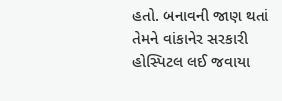હતો. બનાવની જાણ થતાં તેમને વાંકાનેર સરકારી હોસ્પિટલ લઈ જવાયા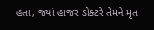હતા, જ્યાં હાજર ડોક્ટરે તેમને મૃત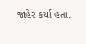જાહેર કર્યા હતા.